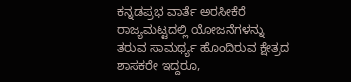ಕನ್ನಡಪ್ರಭ ವಾರ್ತೆ ಅರಸೀಕೆರೆ
ರಾಜ್ಯಮಟ್ಟದಲ್ಲಿ ಯೋಜನೆಗಳನ್ನು ತರುವ ಸಾಮರ್ಥ್ಯ ಹೊಂದಿರುವ ಕ್ಷೇತ್ರದ ಶಾಸಕರೇ ಇದ್ದರೂ,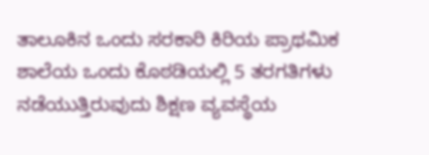ತಾಲೂಕಿನ ಒಂದು ಸರಕಾರಿ ಕಿರಿಯ ಪ್ರಾಥಮಿಕ ಶಾಲೆಯ ಒಂದು ಕೊಠಡಿಯಲ್ಲಿ 5 ತರಗತಿಗಳು ನಡೆಯುತ್ತಿರುವುದು ಶಿಕ್ಷಣ ವ್ಯವಸ್ಥೆಯ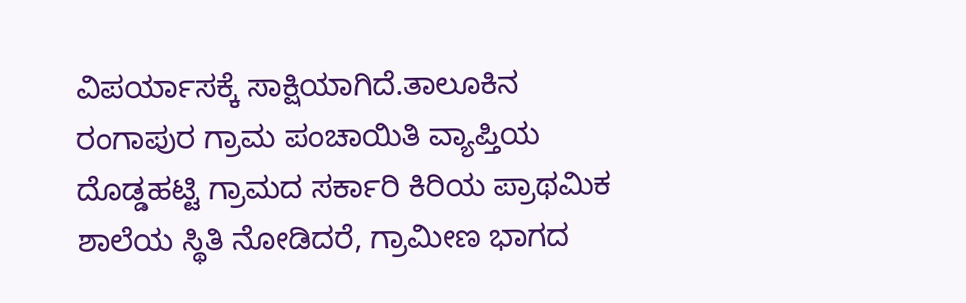ವಿಪರ್ಯಾಸಕ್ಕೆ ಸಾಕ್ಷಿಯಾಗಿದೆ.ತಾಲೂಕಿನ ರಂಗಾಪುರ ಗ್ರಾಮ ಪಂಚಾಯಿತಿ ವ್ಯಾಪ್ತಿಯ ದೊಡ್ಡಹಟ್ಟಿ ಗ್ರಾಮದ ಸರ್ಕಾರಿ ಕಿರಿಯ ಪ್ರಾಥಮಿಕ ಶಾಲೆಯ ಸ್ಥಿತಿ ನೋಡಿದರೆ, ಗ್ರಾಮೀಣ ಭಾಗದ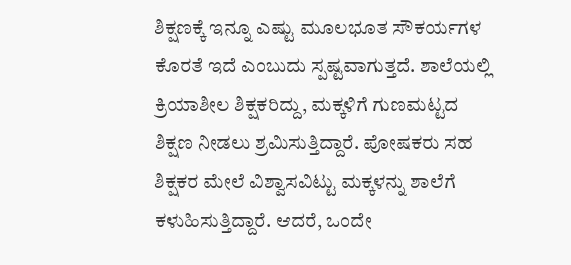ಶಿಕ್ಷಣಕ್ಕೆ ಇನ್ನೂ ಎಷ್ಟು ಮೂಲಭೂತ ಸೌಕರ್ಯಗಳ ಕೊರತೆ ಇದೆ ಎಂಬುದು ಸ್ಪಷ್ಟವಾಗುತ್ತದೆ. ಶಾಲೆಯಲ್ಲಿ ಕ್ರಿಯಾಶೀಲ ಶಿಕ್ಷಕರಿದ್ದು, ಮಕ್ಕಳಿಗೆ ಗುಣಮಟ್ಟದ ಶಿಕ್ಷಣ ನೀಡಲು ಶ್ರಮಿಸುತ್ತಿದ್ದಾರೆ. ಪೋಷಕರು ಸಹ ಶಿಕ್ಷಕರ ಮೇಲೆ ವಿಶ್ವಾಸವಿಟ್ಟು ಮಕ್ಕಳನ್ನು ಶಾಲೆಗೆ ಕಳುಹಿಸುತ್ತಿದ್ದಾರೆ. ಆದರೆ, ಒಂದೇ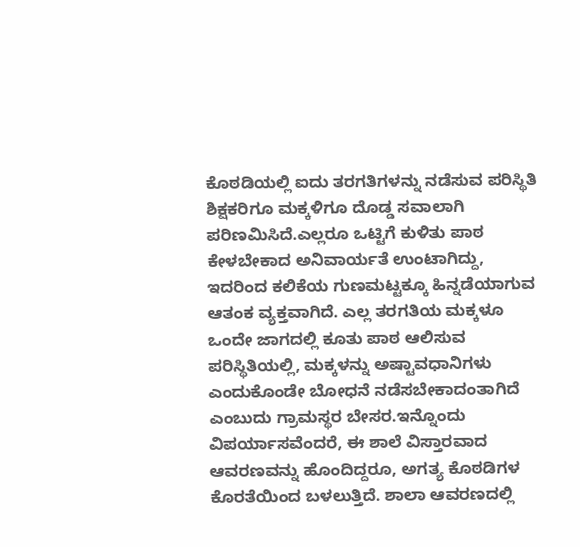ಕೊಠಡಿಯಲ್ಲಿ ಐದು ತರಗತಿಗಳನ್ನು ನಡೆಸುವ ಪರಿಸ್ಥಿತಿ ಶಿಕ್ಷಕರಿಗೂ ಮಕ್ಕಳಿಗೂ ದೊಡ್ಡ ಸವಾಲಾಗಿ ಪರಿಣಮಿಸಿದೆ.ಎಲ್ಲರೂ ಒಟ್ಟಿಗೆ ಕುಳಿತು ಪಾಠ ಕೇಳಬೇಕಾದ ಅನಿವಾರ್ಯತೆ ಉಂಟಾಗಿದ್ದು, ಇದರಿಂದ ಕಲಿಕೆಯ ಗುಣಮಟ್ಟಕ್ಕೂ ಹಿನ್ನಡೆಯಾಗುವ ಆತಂಕ ವ್ಯಕ್ತವಾಗಿದೆ. ಎಲ್ಲ ತರಗತಿಯ ಮಕ್ಕಳೂ ಒಂದೇ ಜಾಗದಲ್ಲಿ ಕೂತು ಪಾಠ ಆಲಿಸುವ ಪರಿಸ್ಥಿತಿಯಲ್ಲಿ, ಮಕ್ಕಳನ್ನು ಅಷ್ಟಾವಧಾನಿಗಳು ಎಂದುಕೊಂಡೇ ಬೋಧನೆ ನಡೆಸಬೇಕಾದಂತಾಗಿದೆ ಎಂಬುದು ಗ್ರಾಮಸ್ಥರ ಬೇಸರ.ಇನ್ನೊಂದು ವಿಪರ್ಯಾಸವೆಂದರೆ, ಈ ಶಾಲೆ ವಿಸ್ತಾರವಾದ ಆವರಣವನ್ನು ಹೊಂದಿದ್ದರೂ, ಅಗತ್ಯ ಕೊಠಡಿಗಳ ಕೊರತೆಯಿಂದ ಬಳಲುತ್ತಿದೆ. ಶಾಲಾ ಆವರಣದಲ್ಲಿ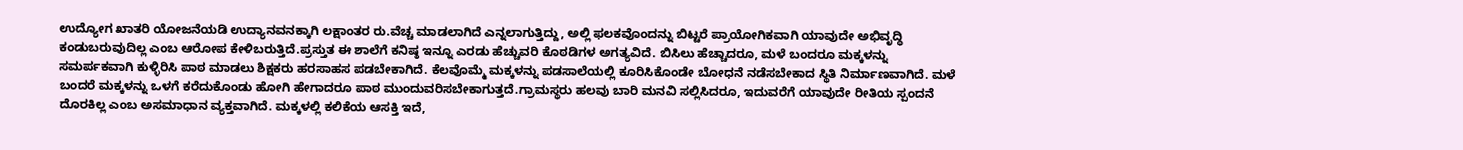ಉದ್ಯೋಗ ಖಾತರಿ ಯೋಜನೆಯಡಿ ಉದ್ಯಾನವನಕ್ಕಾಗಿ ಲಕ್ಷಾಂತರ ರು.ವೆಚ್ಚ ಮಾಡಲಾಗಿದೆ ಎನ್ನಲಾಗುತ್ತಿದ್ದು, ಅಲ್ಲಿ ಫಲಕವೊಂದನ್ನು ಬಿಟ್ಟರೆ ಪ್ರಾಯೋಗಿಕವಾಗಿ ಯಾವುದೇ ಅಭಿವೃದ್ಧಿ ಕಂಡುಬರುವುದಿಲ್ಲ ಎಂಬ ಆರೋಪ ಕೇಳಿಬರುತ್ತಿದೆ.ಪ್ರಸ್ತುತ ಈ ಶಾಲೆಗೆ ಕನಿಷ್ಠ ಇನ್ನೂ ಎರಡು ಹೆಚ್ಚುವರಿ ಕೊಠಡಿಗಳ ಅಗತ್ಯವಿದೆ. ಬಿಸಿಲು ಹೆಚ್ಚಾದರೂ, ಮಳೆ ಬಂದರೂ ಮಕ್ಕಳನ್ನು ಸಮರ್ಪಕವಾಗಿ ಕುಳ್ಳಿರಿಸಿ ಪಾಠ ಮಾಡಲು ಶಿಕ್ಷಕರು ಹರಸಾಹಸ ಪಡಬೇಕಾಗಿದೆ. ಕೆಲವೊಮ್ಮೆ ಮಕ್ಕಳನ್ನು ಪಡಸಾಲೆಯಲ್ಲಿ ಕೂರಿಸಿಕೊಂಡೇ ಬೋಧನೆ ನಡೆಸಬೇಕಾದ ಸ್ಥಿತಿ ನಿರ್ಮಾಣವಾಗಿದೆ. ಮಳೆ ಬಂದರೆ ಮಕ್ಕಳನ್ನು ಒಳಗೆ ಕರೆದುಕೊಂಡು ಹೋಗಿ ಹೇಗಾದರೂ ಪಾಠ ಮುಂದುವರಿಸಬೇಕಾಗುತ್ತದೆ.ಗ್ರಾಮಸ್ಥರು ಹಲವು ಬಾರಿ ಮನವಿ ಸಲ್ಲಿಸಿದರೂ, ಇದುವರೆಗೆ ಯಾವುದೇ ರೀತಿಯ ಸ್ಪಂದನೆ ದೊರಕಿಲ್ಲ ಎಂಬ ಅಸಮಾಧಾನ ವ್ಯಕ್ತವಾಗಿದೆ. ಮಕ್ಕಳಲ್ಲಿ ಕಲಿಕೆಯ ಆಸಕ್ತಿ ಇದೆ,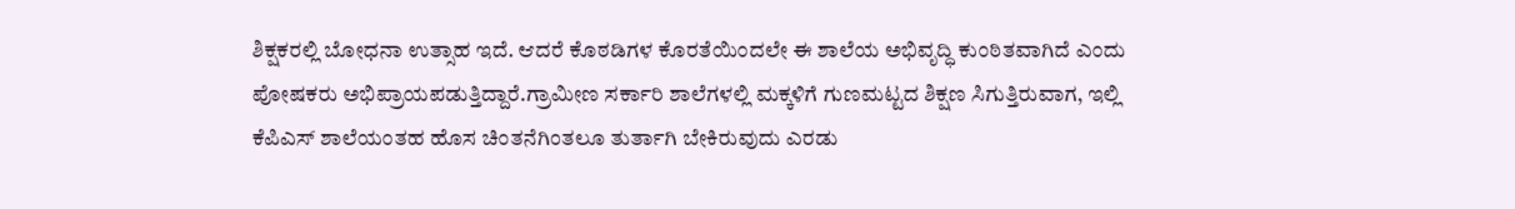ಶಿಕ್ಷಕರಲ್ಲಿ ಬೋಧನಾ ಉತ್ಸಾಹ ಇದೆ. ಆದರೆ ಕೊಠಡಿಗಳ ಕೊರತೆಯಿಂದಲೇ ಈ ಶಾಲೆಯ ಅಭಿವೃದ್ಧಿ ಕುಂಠಿತವಾಗಿದೆ ಎಂದು ಪೋಷಕರು ಅಭಿಪ್ರಾಯಪಡುತ್ತಿದ್ದಾರೆ.ಗ್ರಾಮೀಣ ಸರ್ಕಾರಿ ಶಾಲೆಗಳಲ್ಲಿ ಮಕ್ಕಳಿಗೆ ಗುಣಮಟ್ಟದ ಶಿಕ್ಷಣ ಸಿಗುತ್ತಿರುವಾಗ, ಇಲ್ಲಿ ಕೆಪಿಎಸ್ ಶಾಲೆಯಂತಹ ಹೊಸ ಚಿಂತನೆಗಿಂತಲೂ ತುರ್ತಾಗಿ ಬೇಕಿರುವುದು ಎರಡು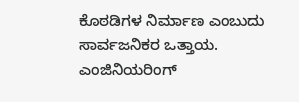ಕೊಠಡಿಗಳ ನಿರ್ಮಾಣ ಎಂಬುದು ಸಾರ್ವಜನಿಕರ ಒತ್ತಾಯ.
ಎಂಜಿನಿಯರಿಂಗ್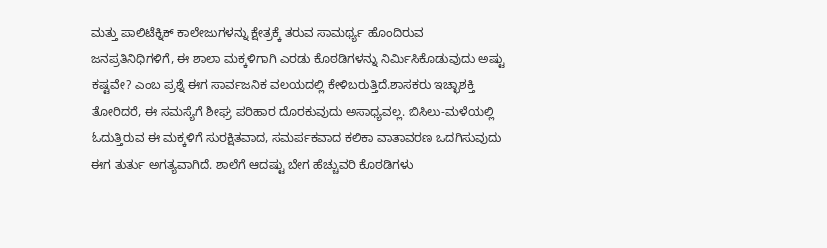ಮತ್ತು ಪಾಲಿಟೆಕ್ನಿಕ್ ಕಾಲೇಜುಗಳನ್ನು ಕ್ಷೇತ್ರಕ್ಕೆ ತರುವ ಸಾಮರ್ಥ್ಯ ಹೊಂದಿರುವ ಜನಪ್ರತಿನಿಧಿಗಳಿಗೆ, ಈ ಶಾಲಾ ಮಕ್ಕಳಿಗಾಗಿ ಎರಡು ಕೊಠಡಿಗಳನ್ನು ನಿರ್ಮಿಸಿಕೊಡುವುದು ಅಷ್ಟು ಕಷ್ಟವೇ? ಎಂಬ ಪ್ರಶ್ನೆ ಈಗ ಸಾರ್ವಜನಿಕ ವಲಯದಲ್ಲಿ ಕೇಳಿಬರುತ್ತಿದೆ.ಶಾಸಕರು ಇಚ್ಛಾಶಕ್ತಿ ತೋರಿದರೆ, ಈ ಸಮಸ್ಯೆಗೆ ಶೀಘ್ರ ಪರಿಹಾರ ದೊರಕುವುದು ಅಸಾಧ್ಯವಲ್ಲ. ಬಿಸಿಲು-ಮಳೆಯಲ್ಲಿ ಓದುತ್ತಿರುವ ಈ ಮಕ್ಕಳಿಗೆ ಸುರಕ್ಷಿತವಾದ, ಸಮರ್ಪಕವಾದ ಕಲಿಕಾ ವಾತಾವರಣ ಒದಗಿಸುವುದು ಈಗ ತುರ್ತು ಅಗತ್ಯವಾಗಿದೆ. ಶಾಲೆಗೆ ಆದಷ್ಟು ಬೇಗ ಹೆಚ್ಚುವರಿ ಕೊಠಡಿಗಳು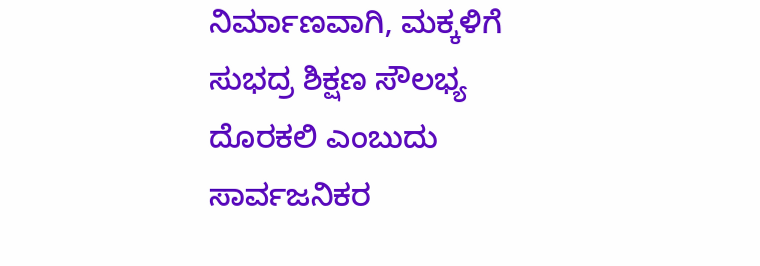ನಿರ್ಮಾಣವಾಗಿ, ಮಕ್ಕಳಿಗೆ ಸುಭದ್ರ ಶಿಕ್ಷಣ ಸೌಲಭ್ಯ ದೊರಕಲಿ ಎಂಬುದು ಸಾರ್ವಜನಿಕರ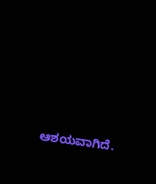ಆಶಯವಾಗಿದೆ.